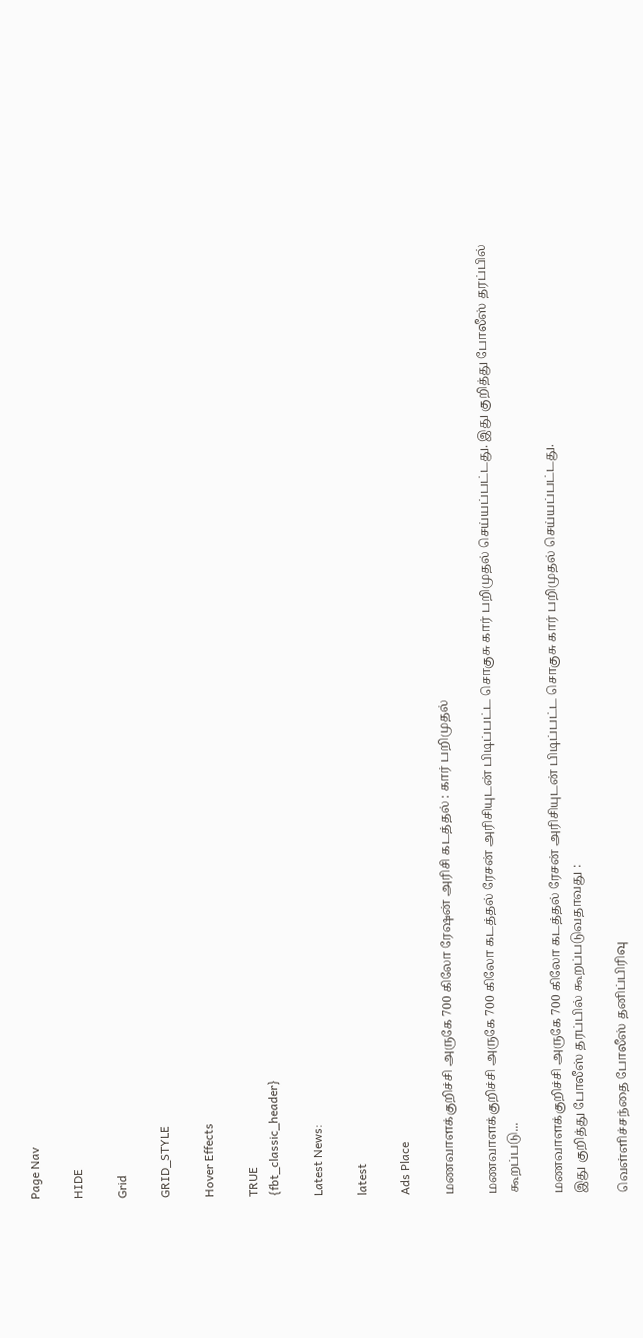Page Nav

HIDE

Grid

GRID_STYLE

Hover Effects

TRUE
{fbt_classic_header}

Latest News:

latest

Ads Place

மணவாளக்குறிச்சி அருகே 700 கிலோ ரேஷன் அரிசி கடத்தல் : கார் பறிமுதல்

மணவாளக்குறிச்சி அருகே 700 கிலோ கடத்தல் ரேசன் அரிசியுடன் பிடிப்பட்ட சொகுசு கார் பறிமுதல் செய்யப்பட்டது. இது குறித்து போலீஸ் தரப்பில் கூறப்படு...

மணவாளக்குறிச்சி அருகே 700 கிலோ கடத்தல் ரேசன் அரிசியுடன் பிடிப்பட்ட சொகுசு கார் பறிமுதல் செய்யப்பட்டது.
இது குறித்து போலீஸ் தரப்பில் கூறப்படுவதாவது :

வெள்ளிச்சந்தை போலீஸ் தனிப்பிரிவு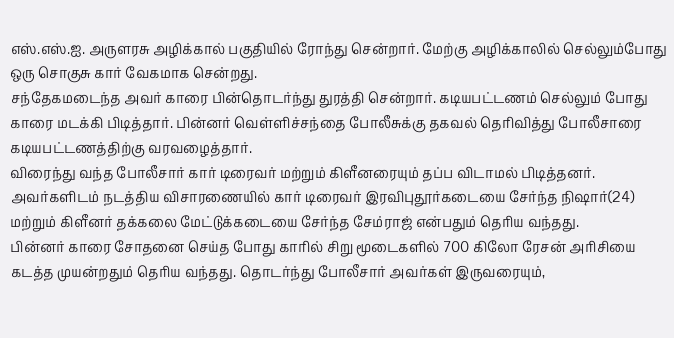எஸ்.எஸ்.ஐ. அருளரசு அழிக்கால் பகுதியில் ரோந்து சென்றார். மேற்கு அழிக்காலில் செல்லும்போது ஒரு சொகுசு கார் வேகமாக சென்றது.
சந்தேகமடைந்த அவர் காரை பின்தொடர்ந்து துரத்தி சென்றார். கடியபட்டணம் செல்லும் போது காரை மடக்கி பிடித்தார். பின்னர் வெள்ளிச்சந்தை போலீசுக்கு தகவல் தெரிவித்து போலீசாரை கடியபட்டணத்திற்கு வரவழைத்தார்.
விரைந்து வந்த போலீசார் கார் டிரைவர் மற்றும் கிளீனரையும் தப்ப விடாமல் பிடித்தனர். அவர்களிடம் நடத்திய விசாரணையில் கார் டிரைவர் இரவிபுதூர்கடையை சேர்ந்த நிஷார்(24) மற்றும் கிளீனர் தக்கலை மேட்டுக்கடையை சேர்ந்த சேம்ராஜ் என்பதும் தெரிய வந்தது.
பின்னர் காரை சோதனை செய்த போது காரில் சிறு மூடைகளில் 700 கிலோ ரேசன் அரிசியை கடத்த முயன்றதும் தெரிய வந்தது. தொடர்ந்து போலீசார் அவர்கள் இருவரையும்,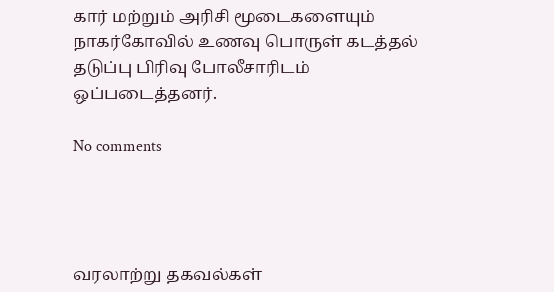கார் மற்றும் அரிசி மூடைகளையும் நாகர்கோவில் உணவு பொருள் கடத்தல் தடுப்பு பிரிவு போலீசாரிடம் ஒப்படைத்தனர்.

No comments




வரலாற்று தகவல்கள்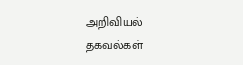அறிவியல் தகவல்கள்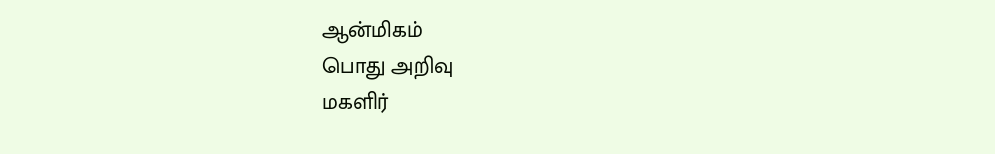ஆன்மிகம்
பொது அறிவு
மகளிர்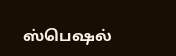ஸ்பெஷல்